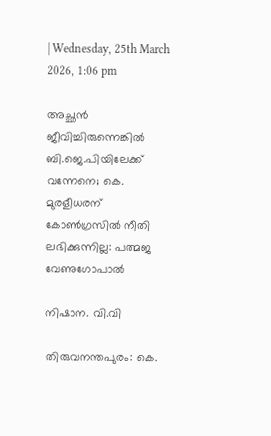| Wednesday, 25th March 2026, 1:06 pm

അച്ഛന്‍ ജീവിച്ചിരുന്നെങ്കില്‍ ബി.ജെ.പിയിലേക്ക് വന്നേനെ; കെ. മുരളീധരന് കോണ്‍ഗ്രസില്‍ നീതി ലഭിക്കുന്നില്ല: പത്മജ വേണുഗോപാല്‍

നിഷാന. വി.വി

തിരുവനന്തപുരം: കെ.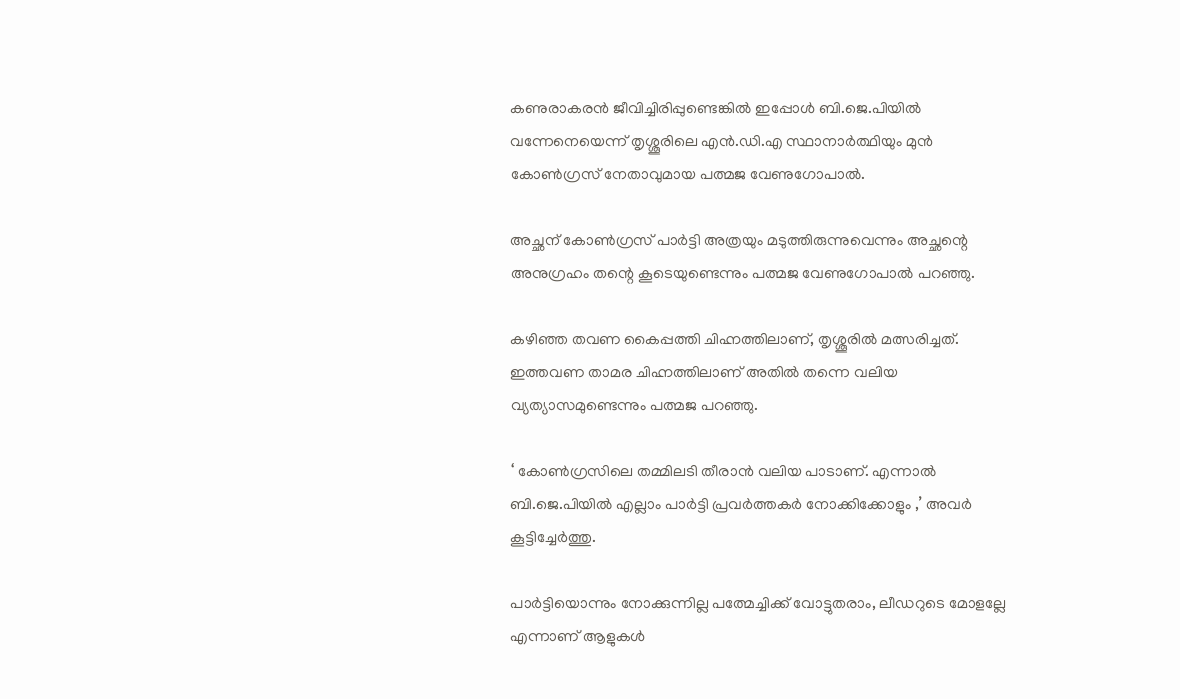കണുരാകരന്‍ ജീവിച്ചിരിപ്പുണ്ടെങ്കില്‍ ഇപ്പോള്‍ ബി.ജെ.പിയില്‍ വന്നേനെയെന്ന് തൃശ്ശൂരിലെ എന്‍.ഡി.എ സ്ഥാനാര്‍ത്ഥിയും മുന്‍ കോണ്‍ഗ്രസ് നേതാവുമായ പത്മജ വേണുഗോപാല്‍.

അച്ഛന് കോണ്‍ഗ്രസ് പാര്‍ട്ടി അത്രയും മടുത്തിരുന്നുവെന്നും അച്ഛന്റെ അനുഗ്രഹം തന്റെ കൂടെയുണ്ടെന്നും പത്മജ വേണുഗോപാല്‍ പറഞ്ഞു.

കഴിഞ്ഞ തവണ കൈപ്പത്തി ചിഹ്നത്തിലാണ്, തൃശ്ശൂരില്‍ മത്സരിച്ചത്.  ഇത്തവണ താമര ചിഹ്നത്തിലാണ് അതില്‍ തന്നെ വലിയ വ്യത്യാസമുണ്ടെന്നും പത്മജ പറഞ്ഞു.

‘ കോണ്‍ഗ്രസിലെ തമ്മിലടി തീരാന്‍ വലിയ പാടാണ്. എന്നാല്‍ ബി.ജെ.പിയില്‍ എല്ലാം പാര്‍ട്ടി പ്രവര്‍ത്തകര്‍ നോക്കിക്കോളും ,’ അവര്‍ കൂട്ടിച്ചേര്‍ത്തു.

പാര്‍ട്ടിയൊന്നും നോക്കുന്നില്ല പത്മേച്ചിക്ക് വോട്ടുതരാം, ലീഡറുടെ മോളല്ലേ എന്നാണ് ആളുകള്‍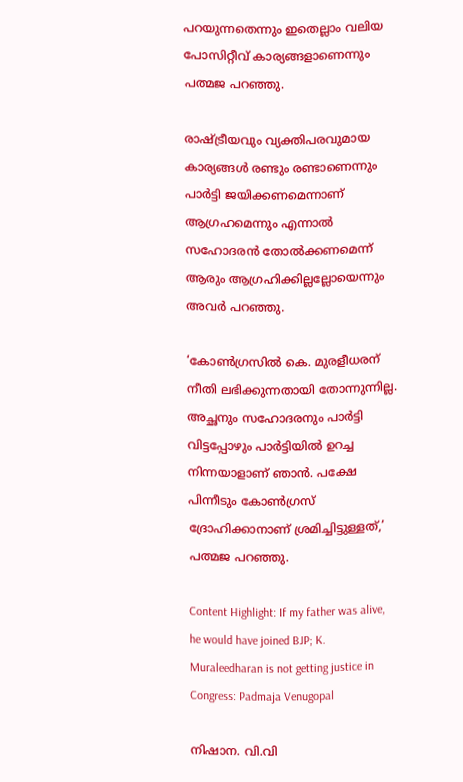പറയുന്നതെന്നും ഇതെല്ലാം വലിയ പോസിറ്റീവ് കാര്യങ്ങളാണെന്നും പത്മജ പറഞ്ഞു.

രാഷ്ട്രീയവും വ്യക്തിപരവുമായ കാര്യങ്ങള്‍ രണ്ടും രണ്ടാണെന്നും പാര്‍ട്ടി ജയിക്കണമെന്നാണ് ആഗ്രഹമെന്നും എന്നാല്‍ സഹോദരന്‍ തോല്‍ക്കണമെന്ന് ആരും ആഗ്രഹിക്കില്ലല്ലോയെന്നും അവര്‍ പറഞ്ഞു.

‘കോണ്‍ഗ്രസില്‍ കെ. മുരളീധരന് നീതി ലഭിക്കുന്നതായി തോന്നുന്നില്ല. അച്ഛനും സഹോദരനും പാര്‍ട്ടി വിട്ടപ്പോഴും പാര്‍ട്ടിയില്‍ ഉറച്ച നിന്നയാളാണ് ഞാന്‍. പക്ഷേ പിന്നീടും കോണ്‍ഗ്രസ് ദ്രോഹിക്കാനാണ് ശ്രമിച്ചിട്ടുള്ളത്,’ പത്മജ പറഞ്ഞു.

Content Highlight: If my father was alive, he would have joined BJP; K. Muraleedharan is not getting justice in Congress: Padmaja Venugopal

നിഷാന. വി.വി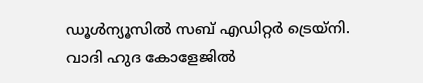ഡൂള്‍ന്യൂസില്‍ സബ് എഡിറ്റര്‍ ട്രെയ്‌നി. വാദി ഹുദ കോളേജില്‍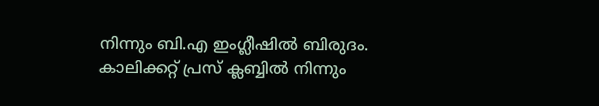നിന്നും ബി.എ ഇംഗ്ലീഷില്‍ ബിരുദം. കാലിക്കറ്റ് പ്രസ് ക്ലബ്ബില്‍ നിന്നും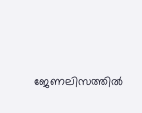ജേണലിസത്തില്‍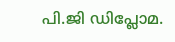പി.ജി ഡിപ്ലോമ.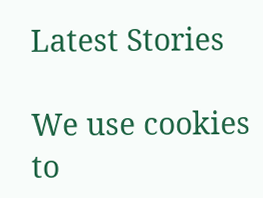Latest Stories

We use cookies to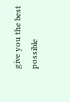give you the best possible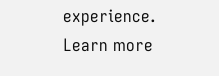experience. Learn more